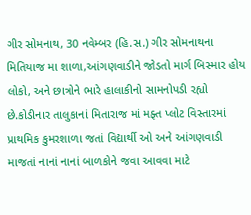ગીર સોમનાથ, 30 નવેમ્બર (હિ.સ.) ગીર સોમનાથના મિતિયાજ મા શાળા,આંગણવાડીને જોડતો માર્ગ બિસ્માર હોય લોકો, અને છાત્રોને ભારે હાલાકીનો સામનોપડી રહ્યો છે.કોડીનાર તાલુકાનાં મિતારાજ માં મફ્ત પ્લોટ વિસ્તારમાં પ્રાથમિક કુમરશાળા જતાં વિદ્યાર્થી ઓ અને આંગણવાડી માજતાં નાનાં નાનાં બાળકોને જવા આવવા માટે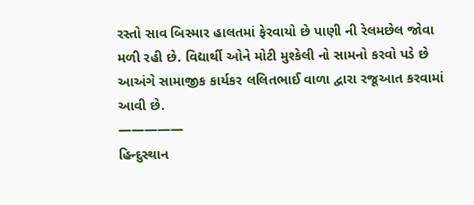રસ્તો સાવ બિસ્માર હાલતમાં ફેરવાયો છે પાણી ની રેલમછેલ જોવા મળી રહી છે. વિદ્યાર્થી ઓને મોટી મુશ્કેલી નો સામનો કરવો પડે છે આઅંગે સામાજીક કાર્યકર લલિતભાઈ વાળા દ્વારા રજૂઆત કરવામાં આવી છે.
—————
હિન્દુસ્થાન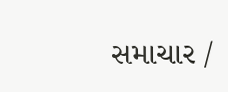સમાચાર /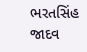ભરતસિંહ જાદવ